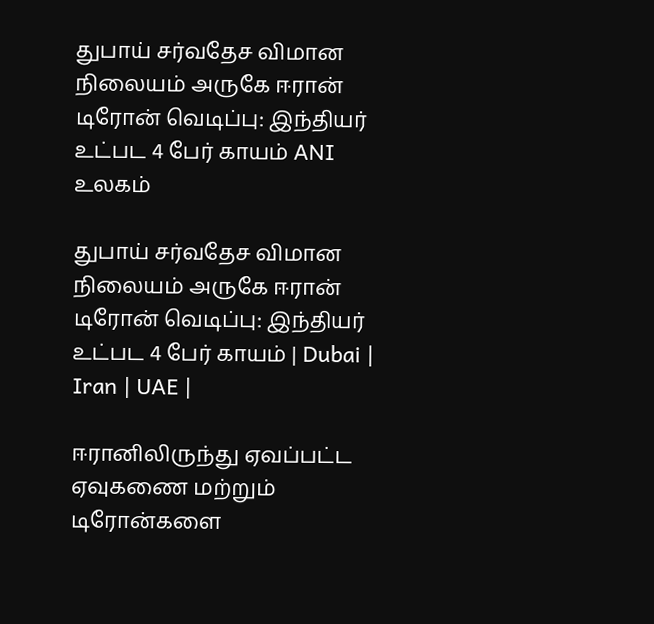துபாய் சர்வதேச விமான நிலையம் அருகே ஈரான் டிரோன் வெடிப்பு: இந்தியர் உட்பட 4 பேர் காயம் ANI
உலகம்

துபாய் சர்வதேச விமான நிலையம் அருகே ஈரான் டிரோன் வெடிப்பு: இந்தியர் உட்பட 4 பேர் காயம் | Dubai | Iran | UAE |

ஈரானிலிருந்து ஏவப்பட்ட ஏவுகணை மற்றும் டிரோன்களை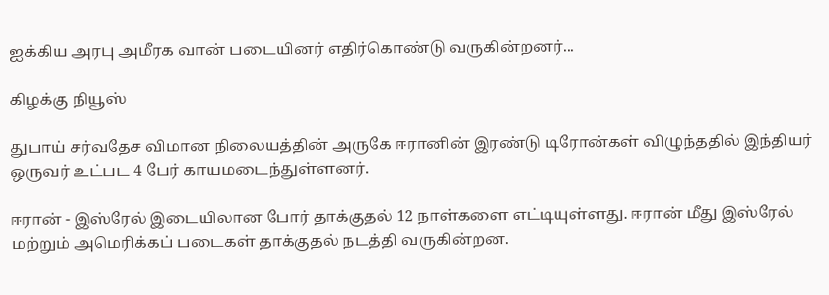ஐக்கிய அரபு அமீரக வான் படையினர் எதிர்கொண்டு வருகின்றனர்...

கிழக்கு நியூஸ்

துபாய் சர்வதேச விமான நிலையத்தின் அருகே ஈரானின் இரண்டு டிரோன்கள் விழுந்ததில் இந்தியர் ஒருவர் உட்பட 4 பேர் காயமடைந்துள்ளனர்.

ஈரான் - இஸ்ரேல் இடையிலான போர் தாக்குதல் 12 நாள்களை எட்டியுள்ளது. ஈரான் மீது இஸ்ரேல் மற்றும் அமெரிக்கப் படைகள் தாக்குதல் நடத்தி வருகின்றன.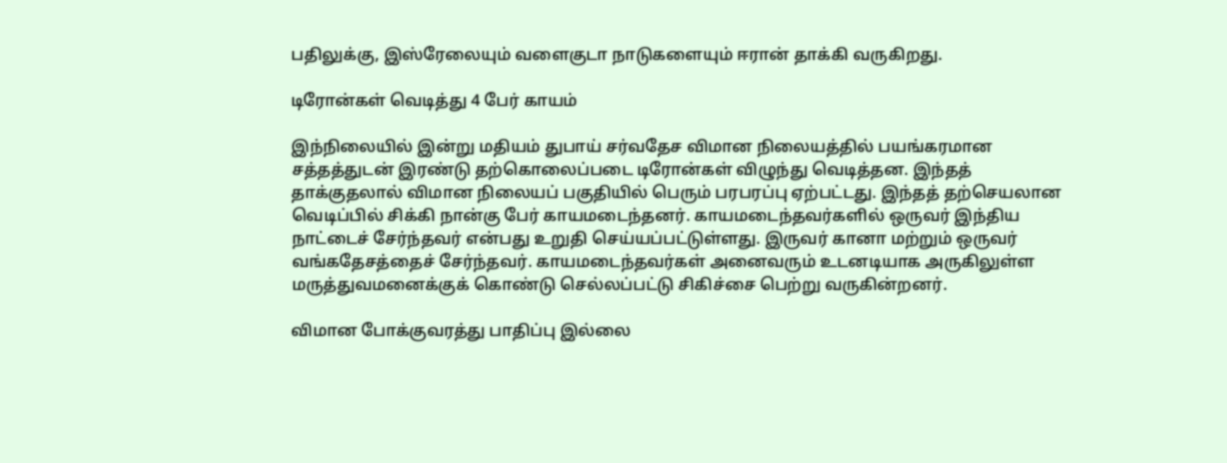பதிலுக்கு, இஸ்ரேலையும் வளைகுடா நாடுகளையும் ஈரான் தாக்கி வருகிறது.

டிரோன்கள் வெடித்து 4 பேர் காயம்

இந்நிலையில் இன்று மதியம் துபாய் சர்வதேச விமான நிலையத்தில் பயங்கரமான சத்தத்துடன் இரண்டு தற்கொலைப்படை டிரோன்கள் விழுந்து வெடித்தன. இந்தத் தாக்குதலால் விமான நிலையப் பகுதியில் பெரும் பரபரப்பு ஏற்பட்டது. இந்தத் தற்செயலான வெடிப்பில் சிக்கி நான்கு பேர் காயமடைந்தனர். காயமடைந்தவர்களில் ஒருவர் இந்திய நாட்டைச் சேர்ந்தவர் என்பது உறுதி செய்யப்பட்டுள்ளது. இருவர் கானா மற்றும் ஒருவர் வங்கதேசத்தைச் சேர்ந்தவர். காயமடைந்தவர்கள் அனைவரும் உடனடியாக அருகிலுள்ள மருத்துவமனைக்குக் கொண்டு செல்லப்பட்டு சிகிச்சை பெற்று வருகின்றனர்.

விமான போக்குவரத்து பாதிப்பு இல்லை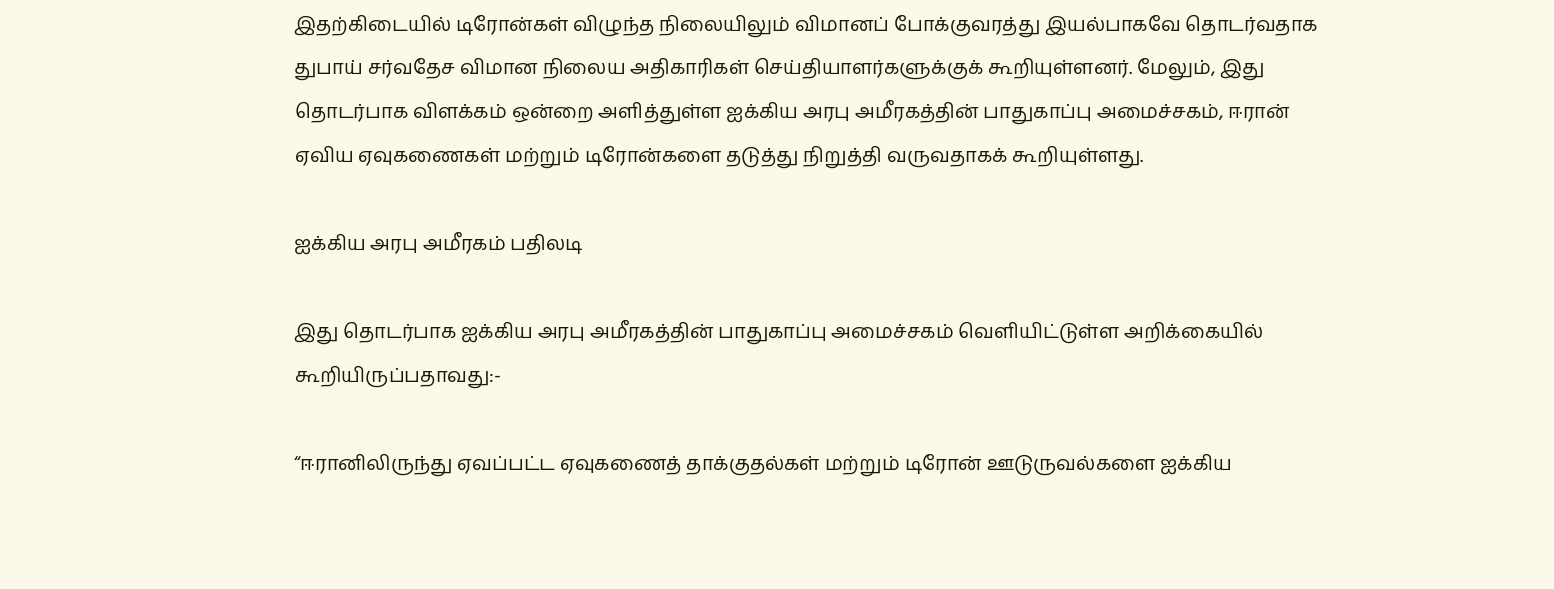இதற்கிடையில் டிரோன்கள் விழுந்த நிலையிலும் விமானப் போக்குவரத்து இயல்பாகவே தொடர்வதாக துபாய் சர்வதேச விமான நிலைய அதிகாரிகள் செய்தியாளர்களுக்குக் கூறியுள்ளனர். மேலும், இது தொடர்பாக விளக்கம் ஒன்றை அளித்துள்ள ஐக்கிய அரபு அமீரகத்தின் பாதுகாப்பு அமைச்சகம், ஈரான் ஏவிய ஏவுகணைகள் மற்றும் டிரோன்களை தடுத்து நிறுத்தி வருவதாகக் கூறியுள்ளது.

ஐக்கிய அரபு அமீரகம் பதிலடி

இது தொடர்பாக ஐக்கிய அரபு அமீரகத்தின் பாதுகாப்பு அமைச்சகம் வெளியிட்டுள்ள அறிக்கையில் கூறியிருப்பதாவது:-

“ஈரானிலிருந்து ஏவப்பட்ட ஏவுகணைத் தாக்குதல்கள் மற்றும் டிரோன் ஊடுருவல்களை ஐக்கிய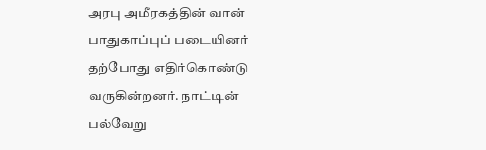அரபு அமீரகத்தின் வான் பாதுகாப்புப் படையினர் தற்போது எதிர்கொண்டு வருகின்றனர். நாட்டின் பல்வேறு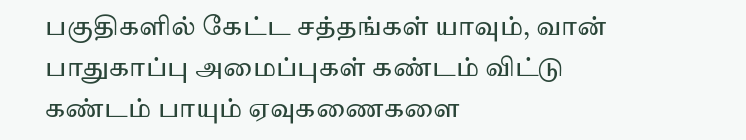பகுதிகளில் கேட்ட சத்தங்கள் யாவும், வான் பாதுகாப்பு அமைப்புகள் கண்டம் விட்டு கண்டம் பாயும் ஏவுகணைகளை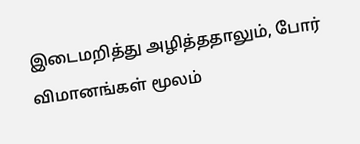இடைமறித்து அழித்ததாலும், போர் விமானங்கள் மூலம்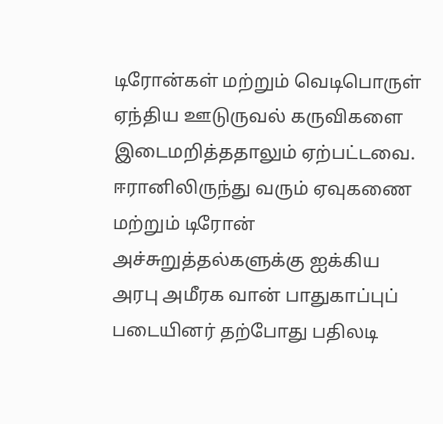டிரோன்கள் மற்றும் வெடிபொருள் ஏந்திய ஊடுருவல் கருவிகளை இடைமறித்ததாலும் ஏற்பட்டவை. ஈரானிலிருந்து வரும் ஏவுகணை மற்றும் டிரோன் அச்சுறுத்தல்களுக்கு ஐக்கிய அரபு அமீரக வான் பாதுகாப்புப் படையினர் தற்போது பதிலடி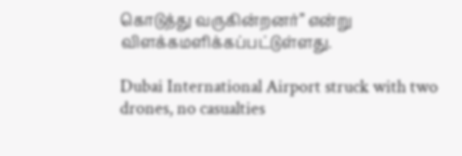கொடுத்து வருகின்றனர்” என்று விளக்கமளிக்கப்பட்டுள்ளது.

Dubai International Airport struck with two drones, no casualties